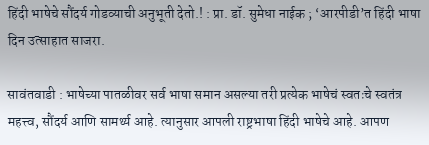हिंदी भाषेचे सौंदर्य गोडव्याची अनुभूती देतो.! : प्रा. डॉ. सुमेधा नाईक ; ‘आरपीडी’त हिंदी भाषा दिन उत्साहात साजरा.

सावंतवाडी : भाषेच्या पातळीवर सर्व भाषा समान असल्या तरी प्रत्येक भाषेचं स्वतःचे स्वतंत्र महत्त्व, सौंदर्य आणि सामर्थ्य आहे. त्यानुसार आपली राष्ट्रभाषा हिंदी भाषेचे आहे. आपण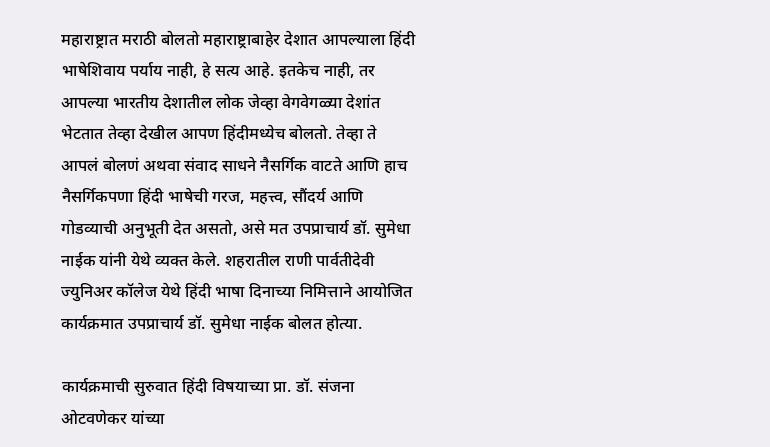महाराष्ट्रात मराठी बोलतो महाराष्ट्राबाहेर देशात आपल्याला हिंदी भाषेशिवाय पर्याय नाही, हे सत्य आहे. इतकेच नाही, तर आपल्या भारतीय देशातील लोक जेव्हा वेगवेगळ्या देशांत भेटतात तेव्हा देखील आपण हिंदीमध्येच बोलतो. तेव्हा ते आपलं बोलणं अथवा संवाद साधने नैसर्गिक वाटते आणि हाच नैसर्गिकपणा हिंदी भाषेची गरज, महत्त्व, सौंदर्य आणि गोडव्याची अनुभूती देत असतो, असे मत उपप्राचार्य डॉ. सुमेधा नाईक यांनी येथे व्यक्त केले. शहरातील राणी पार्वतीदेवी ज्युनिअर कॉलेज येथे हिंदी भाषा दिनाच्या निमित्ताने आयोजित कार्यक्रमात उपप्राचार्य डॉ. सुमेधा नाईक बोलत होत्या.

कार्यक्रमाची सुरुवात हिंदी विषयाच्या प्रा. डॉ. संजना ओटवणेकर यांच्या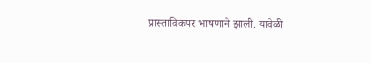प्रास्ताविकपर भाषणाने झाली. यावेळी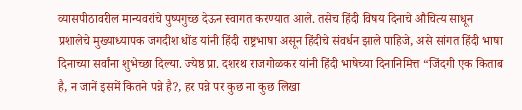व्यासपीठावरील मान्यवरांचे पुष्पगुच्छ देऊन स्वागत करण्यात आले. तसेच हिंदी विषय दिनाचे औचित्य साधून प्रशालेचे मुख्याध्यापक जगदीश धोंड यांनी हिंदी राष्ट्रभाषा असून हिंदीचे संवर्धन झाले पाहिजे, असे सांगत हिंदी भाषा दिनाच्या सर्वांना शुभेच्छा दिल्या. ज्येष्ठ प्रा. दशरथ राजगोळकर यांनी हिंदी भाषेच्या दिनानिमित्त “जिंदगी एक किताब है, न जानें इसमें कितने पन्ने है?, हर पन्ने पर कुछ ना कुछ लिखा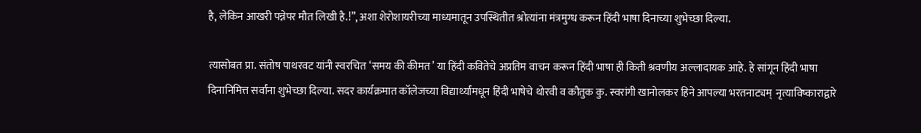है, लेकिन आखरी पन्नेपर मौत लिखी है.!”, अशा शेरोशायरीच्या माध्यमातून उपस्थितीत श्रोत्यांना मंत्रमुग्ध करून हिंदी भाषा दिनाच्या शुभेच्छा दिल्या.

त्यासोबत प्रा. संतोष पाथरवट यांनी स्वरचित ‘समय की कीमत’ या हिंदी कवितेचे अप्रतिम वाचन करून हिंदी भाषा ही किती श्रवणीय अल्लादायक आहे. हे सांगून हिंदी भाषा दिनानिमित्त सर्वांना शुभेच्छा दिल्या. सदर कार्यक्रमात कॉलेजच्या विद्यार्थ्यांमधून हिंदी भाषेचे थोरवी व कौतुक कु. स्वरांगी खानोलकर हिने आपल्या भरतनाट्यम्  नृत्याविष्काराद्वारे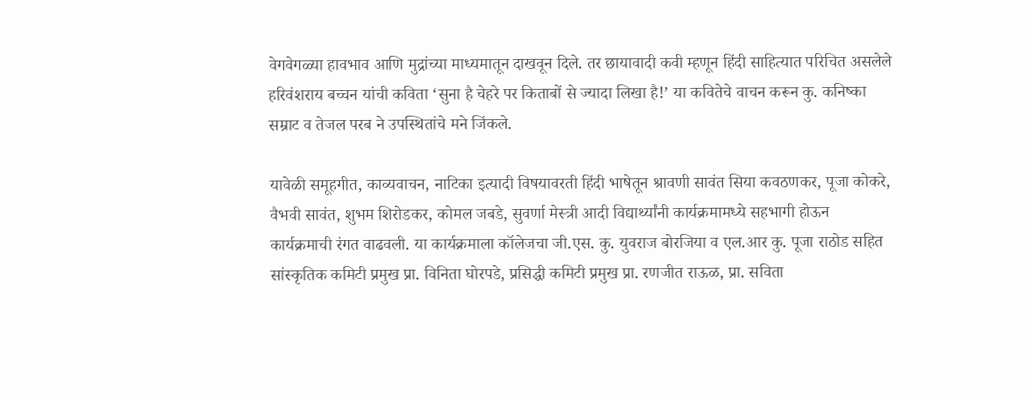वेगवेगळ्या हावभाव आणि मुद्रांच्या माध्यमातून दाखवून दिले. तर छायावादी कवी म्हणून हिंदी साहित्यात परिचित असलेले हरिवंशराय बच्चन यांची कविता ‘सुना है चेहरे पर किताबों से ज्यादा लिखा है!’ या कवितेचे वाचन करून कु. कनिष्का सम्राट व तेजल परब ने उपस्थितांचे मने जिंकले.

यावेळी समूहगीत, काव्यवाचन, नाटिका इत्यादी विषयावरती हिंदी भाषेतून श्रावणी सावंत सिया कवठणकर, पूजा कोकरे, वैभवी सावंत, शुभम शिरोडकर, कोमल जबडे, सुवर्णा मेस्त्री आदी विद्यार्थ्यांनी कार्यक्रमामध्ये सहभागी होऊन कार्यक्रमाची रंगत वाढवली. या कार्यक्रमाला कॉलेजचा जी.एस. कु. युवराज बोरजिया व एल.आर कु. पूजा राठोड सहित सांस्कृतिक कमिटी प्रमुख प्रा. विनिता घोरपडे, प्रसिद्धी कमिटी प्रमुख प्रा. रणजीत राऊळ, प्रा. सविता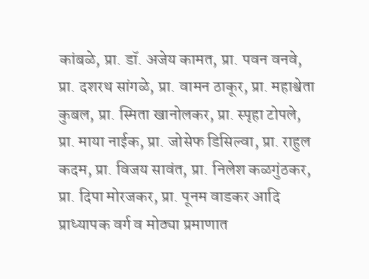कांबळे, प्रा. डॉ. अजेय कामत, प्रा. पवन वनवे, प्रा. दशरथ सांगळे, प्रा. वामन ठाकूर, प्रा. महाश्वेता कुबल, प्रा. स्मिता खानोलकर, प्रा. स्पृहा टोपले, प्रा. माया नाईक, प्रा. जोसेफ डिसिल्वा, प्रा. राहुल कदम, प्रा. विजय सावंत, प्रा. निलेश कळगुंठकर, प्रा. दिपा मोरजकर, प्रा. पूनम वाडकर आदि प्राध्यापक वर्ग व मोठ्या प्रमाणात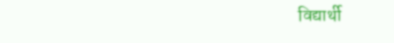विद्यार्थी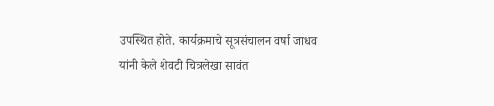उपस्थित होते. कार्यक्रमाचे सूत्रसंचालन वर्षा जाधव यांनी केले शेवटी चित्रलेखा सावंत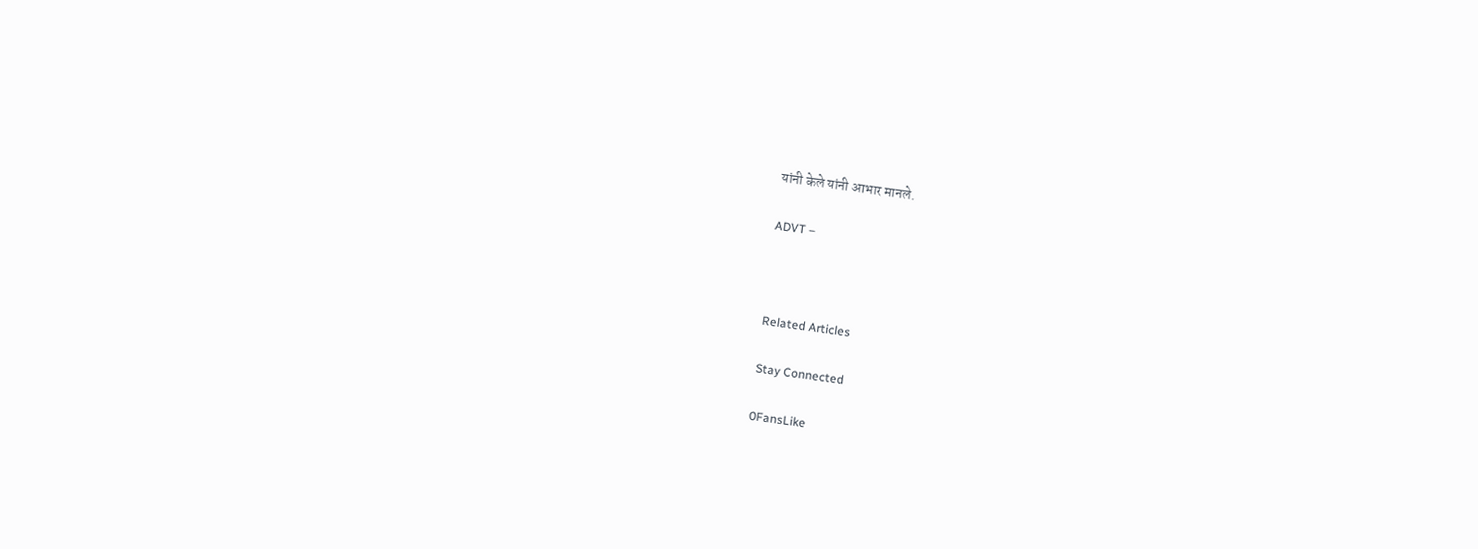यांनी केले यांनी आभार मानले.

ADVT –



Related Articles

Stay Connected

0FansLike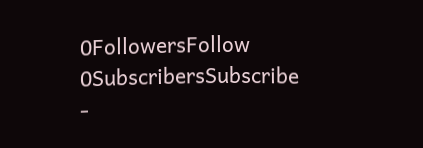0FollowersFollow
0SubscribersSubscribe
-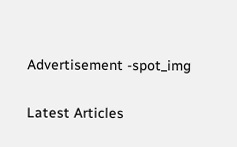Advertisement -spot_img

Latest Articles